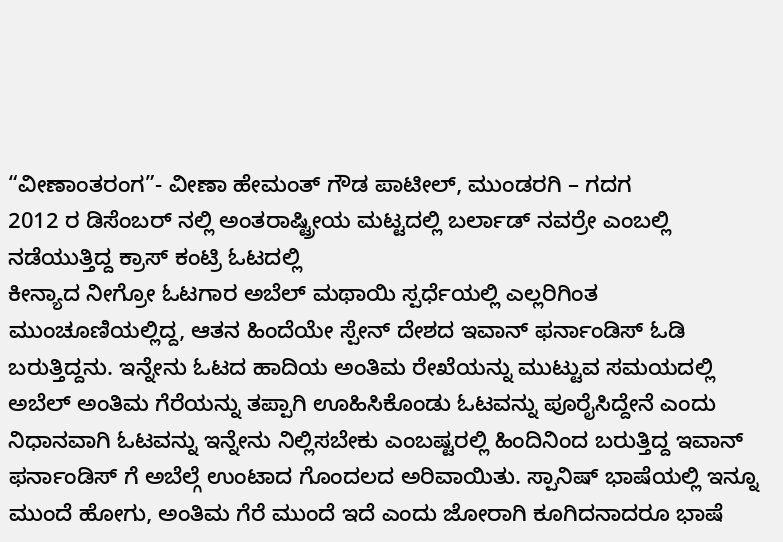“ವೀಣಾಂತರಂಗ”- ವೀಣಾ ಹೇಮಂತ್ ಗೌಡ ಪಾಟೀಲ್, ಮುಂಡರಗಿ – ಗದಗ
2012 ರ ಡಿಸೆಂಬರ್ ನಲ್ಲಿ ಅಂತರಾಷ್ಟ್ರೀಯ ಮಟ್ಟದಲ್ಲಿ ಬರ್ಲಾಡ್ ನವರ್ರೇ ಎಂಬಲ್ಲಿ ನಡೆಯುತ್ತಿದ್ದ ಕ್ರಾಸ್ ಕಂಟ್ರಿ ಓಟದಲ್ಲಿ
ಕೀನ್ಯಾದ ನೀಗ್ರೋ ಓಟಗಾರ ಅಬೆಲ್ ಮಥಾಯಿ ಸ್ಪರ್ಧೆಯಲ್ಲಿ ಎಲ್ಲರಿಗಿಂತ ಮುಂಚೂಣಿಯಲ್ಲಿದ್ದ, ಆತನ ಹಿಂದೆಯೇ ಸ್ಪೇನ್ ದೇಶದ ಇವಾನ್ ಫರ್ನಾಂಡಿಸ್ ಓಡಿ ಬರುತ್ತಿದ್ದನು. ಇನ್ನೇನು ಓಟದ ಹಾದಿಯ ಅಂತಿಮ ರೇಖೆಯನ್ನು ಮುಟ್ಟುವ ಸಮಯದಲ್ಲಿ ಅಬೆಲ್ ಅಂತಿಮ ಗೆರೆಯನ್ನು ತಪ್ಪಾಗಿ ಊಹಿಸಿಕೊಂಡು ಓಟವನ್ನು ಪೂರೈಸಿದ್ದೇನೆ ಎಂದು ನಿಧಾನವಾಗಿ ಓಟವನ್ನು ಇನ್ನೇನು ನಿಲ್ಲಿಸಬೇಕು ಎಂಬಷ್ಟರಲ್ಲಿ ಹಿಂದಿನಿಂದ ಬರುತ್ತಿದ್ದ ಇವಾನ್ ಫರ್ನಾಂಡಿಸ್ ಗೆ ಅಬೆಲ್ಗೆ ಉಂಟಾದ ಗೊಂದಲದ ಅರಿವಾಯಿತು. ಸ್ಪಾನಿಷ್ ಭಾಷೆಯಲ್ಲಿ ಇನ್ನೂ ಮುಂದೆ ಹೋಗು, ಅಂತಿಮ ಗೆರೆ ಮುಂದೆ ಇದೆ ಎಂದು ಜೋರಾಗಿ ಕೂಗಿದನಾದರೂ ಭಾಷೆ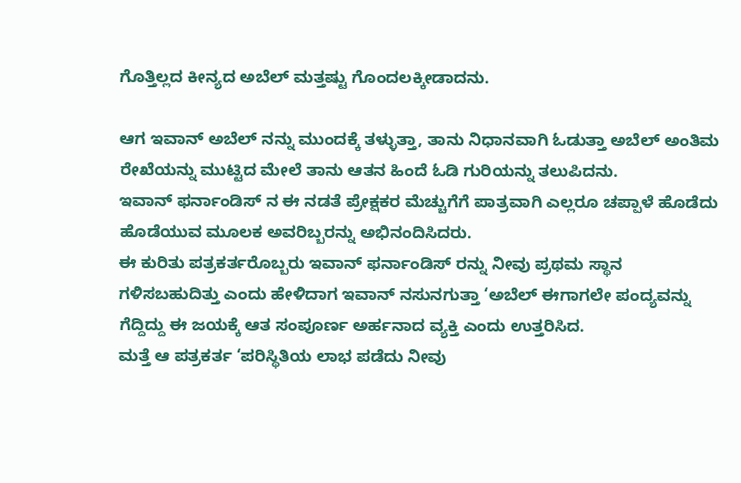ಗೊತ್ತಿಲ್ಲದ ಕೀನ್ಯದ ಅಬೆಲ್ ಮತ್ತಷ್ಟು ಗೊಂದಲಕ್ಕೀಡಾದನು.

ಆಗ ಇವಾನ್ ಅಬೆಲ್ ನನ್ನು ಮುಂದಕ್ಕೆ ತಳ್ಳುತ್ತಾ, ತಾನು ನಿಧಾನವಾಗಿ ಓಡುತ್ತಾ ಅಬೆಲ್ ಅಂತಿಮ ರೇಖೆಯನ್ನು ಮುಟ್ಟಿದ ಮೇಲೆ ತಾನು ಆತನ ಹಿಂದೆ ಓಡಿ ಗುರಿಯನ್ನು ತಲುಪಿದನು.
ಇವಾನ್ ಫರ್ನಾಂಡಿಸ್ ನ ಈ ನಡತೆ ಪ್ರೇಕ್ಷಕರ ಮೆಚ್ಚುಗೆಗೆ ಪಾತ್ರವಾಗಿ ಎಲ್ಲರೂ ಚಪ್ಪಾಳೆ ಹೊಡೆದು ಹೊಡೆಯುವ ಮೂಲಕ ಅವರಿಬ್ಬರನ್ನು ಅಭಿನಂದಿಸಿದರು.
ಈ ಕುರಿತು ಪತ್ರಕರ್ತರೊಬ್ಬರು ಇವಾನ್ ಫರ್ನಾಂಡಿಸ್ ರನ್ನು ನೀವು ಪ್ರಥಮ ಸ್ಥಾನ ಗಳಿಸಬಹುದಿತ್ತು ಎಂದು ಹೇಳಿದಾಗ ಇವಾನ್ ನಸುನಗುತ್ತಾ ‘ಅಬೆಲ್ ಈಗಾಗಲೇ ಪಂದ್ಯವನ್ನು ಗೆದ್ದಿದ್ದು ಈ ಜಯಕ್ಕೆ ಆತ ಸಂಪೂರ್ಣ ಅರ್ಹನಾದ ವ್ಯಕ್ತಿ ಎಂದು ಉತ್ತರಿಸಿದ.
ಮತ್ತೆ ಆ ಪತ್ರಕರ್ತ ‘ಪರಿಸ್ಥಿತಿಯ ಲಾಭ ಪಡೆದು ನೀವು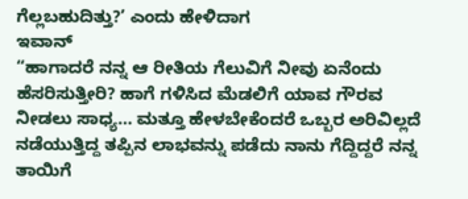ಗೆಲ್ಲಬಹುದಿತ್ತು?’ ಎಂದು ಹೇಳಿದಾಗ
ಇವಾನ್
“ಹಾಗಾದರೆ ನನ್ನ ಆ ರೀತಿಯ ಗೆಲುವಿಗೆ ನೀವು ಏನೆಂದು ಹೆಸರಿಸುತ್ತೀರಿ? ಹಾಗೆ ಗಳಿಸಿದ ಮೆಡಲಿಗೆ ಯಾವ ಗೌರವ ನೀಡಲು ಸಾಧ್ಯ… ಮತ್ತೂ ಹೇಳಬೇಕೆಂದರೆ ಒಬ್ಬರ ಅರಿವಿಲ್ಲದೆ ನಡೆಯುತ್ತಿದ್ದ ತಪ್ಪಿನ ಲಾಭವನ್ನು ಪಡೆದು ನಾನು ಗೆದ್ದಿದ್ದರೆ ನನ್ನ ತಾಯಿಗೆ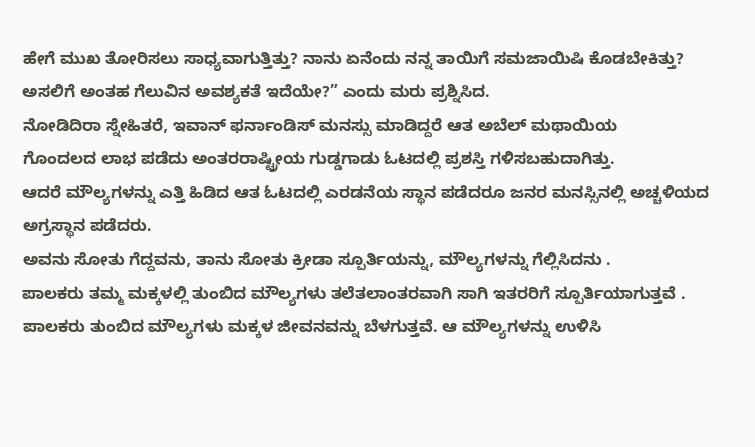ಹೇಗೆ ಮುಖ ತೋರಿಸಲು ಸಾಧ್ಯವಾಗುತ್ತಿತ್ತು? ನಾನು ಏನೆಂದು ನನ್ನ ತಾಯಿಗೆ ಸಮಜಾಯಿಷಿ ಕೊಡಬೇಕಿತ್ತು? ಅಸಲಿಗೆ ಅಂತಹ ಗೆಲುವಿನ ಅವಶ್ಯಕತೆ ಇದೆಯೇ?” ಎಂದು ಮರು ಪ್ರಶ್ನಿಸಿದ.
ನೋಡಿದಿರಾ ಸ್ನೇಹಿತರೆ, ಇವಾನ್ ಫರ್ನಾಂಡಿಸ್ ಮನಸ್ಸು ಮಾಡಿದ್ದರೆ ಆತ ಅಬೆಲ್ ಮಥಾಯಿಯ
ಗೊಂದಲದ ಲಾಭ ಪಡೆದು ಅಂತರರಾಷ್ಟ್ರೀಯ ಗುಡ್ಡಗಾಡು ಓಟದಲ್ಲಿ ಪ್ರಶಸ್ತಿ ಗಳಿಸಬಹುದಾಗಿತ್ತು.
ಆದರೆ ಮೌಲ್ಯಗಳನ್ನು ಎತ್ತಿ ಹಿಡಿದ ಆತ ಓಟದಲ್ಲಿ ಎರಡನೆಯ ಸ್ಥಾನ ಪಡೆದರೂ ಜನರ ಮನಸ್ಸಿನಲ್ಲಿ ಅಚ್ಚಳಿಯದ ಅಗ್ರಸ್ಥಾನ ಪಡೆದರು.
ಅವನು ಸೋತು ಗೆದ್ದವನು, ತಾನು ಸೋತು ಕ್ರೀಡಾ ಸ್ಪೂರ್ತಿಯನ್ನು, ಮೌಲ್ಯಗಳನ್ನು ಗೆಲ್ಲಿಸಿದನು .
ಪಾಲಕರು ತಮ್ಮ ಮಕ್ಕಳಲ್ಲಿ ತುಂಬಿದ ಮೌಲ್ಯಗಳು ತಲೆತಲಾಂತರವಾಗಿ ಸಾಗಿ ಇತರರಿಗೆ ಸ್ಪೂರ್ತಿಯಾಗುತ್ತವೆ . ಪಾಲಕರು ತುಂಬಿದ ಮೌಲ್ಯಗಳು ಮಕ್ಕಳ ಜೀವನವನ್ನು ಬೆಳಗುತ್ತವೆ. ಆ ಮೌಲ್ಯಗಳನ್ನು ಉಳಿಸಿ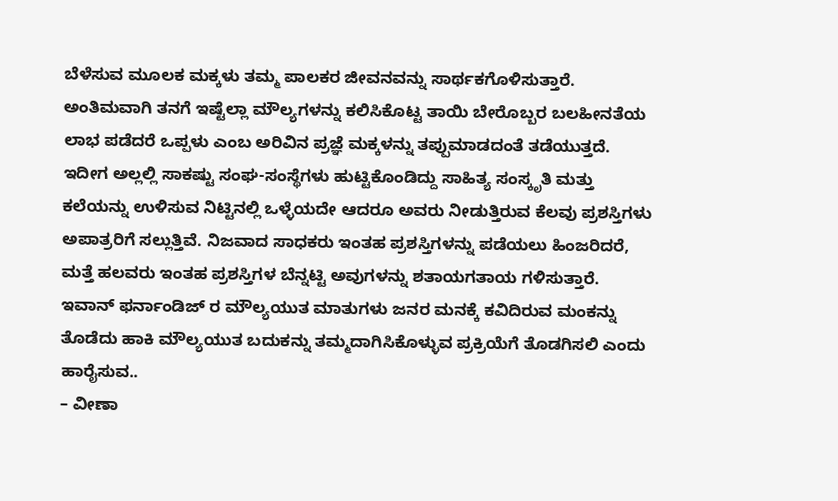ಬೆಳೆಸುವ ಮೂಲಕ ಮಕ್ಕಳು ತಮ್ಮ ಪಾಲಕರ ಜೀವನವನ್ನು ಸಾರ್ಥಕಗೊಳಿಸುತ್ತಾರೆ. ಅಂತಿಮವಾಗಿ ತನಗೆ ಇಷ್ಟೆಲ್ಲಾ ಮೌಲ್ಯಗಳನ್ನು ಕಲಿಸಿಕೊಟ್ಟ ತಾಯಿ ಬೇರೊಬ್ಬರ ಬಲಹೀನತೆಯ ಲಾಭ ಪಡೆದರೆ ಒಪ್ಪಳು ಎಂಬ ಅರಿವಿನ ಪ್ರಜ್ಞೆ ಮಕ್ಕಳನ್ನು ತಪ್ಪುಮಾಡದಂತೆ ತಡೆಯುತ್ತದೆ.
ಇದೀಗ ಅಲ್ಲಲ್ಲಿ ಸಾಕಷ್ಟು ಸಂಘ-ಸಂಸ್ಥೆಗಳು ಹುಟ್ಟಿಕೊಂಡಿದ್ದು ಸಾಹಿತ್ಯ ಸಂಸ್ಕೃತಿ ಮತ್ತು ಕಲೆಯನ್ನು ಉಳಿಸುವ ನಿಟ್ಟಿನಲ್ಲಿ ಒಳ್ಳೆಯದೇ ಆದರೂ ಅವರು ನೀಡುತ್ತಿರುವ ಕೆಲವು ಪ್ರಶಸ್ತಿಗಳು ಅಪಾತ್ರರಿಗೆ ಸಲ್ಲುತ್ತಿವೆ. ನಿಜವಾದ ಸಾಧಕರು ಇಂತಹ ಪ್ರಶಸ್ತಿಗಳನ್ನು ಪಡೆಯಲು ಹಿಂಜರಿದರೆ, ಮತ್ತೆ ಹಲವರು ಇಂತಹ ಪ್ರಶಸ್ತಿಗಳ ಬೆನ್ನಟ್ಟಿ ಅವುಗಳನ್ನು ಶತಾಯಗತಾಯ ಗಳಿಸುತ್ತಾರೆ.
ಇವಾನ್ ಫರ್ನಾಂಡಿಜ್ ರ ಮೌಲ್ಯಯುತ ಮಾತುಗಳು ಜನರ ಮನಕ್ಕೆ ಕವಿದಿರುವ ಮಂಕನ್ನು ತೊಡೆದು ಹಾಕಿ ಮೌಲ್ಯಯುತ ಬದುಕನ್ನು ತಮ್ಮದಾಗಿಸಿಕೊಳ್ಳುವ ಪ್ರಕ್ರಿಯೆಗೆ ತೊಡಗಿಸಲಿ ಎಂದು ಹಾರೈಸುವ..
– ವೀಣಾ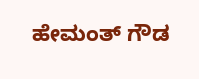ಹೇಮಂತ್ ಗೌಡ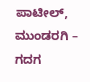ಪಾಟೀಲ್, ಮುಂಡರಗಿ – ಗದಗ